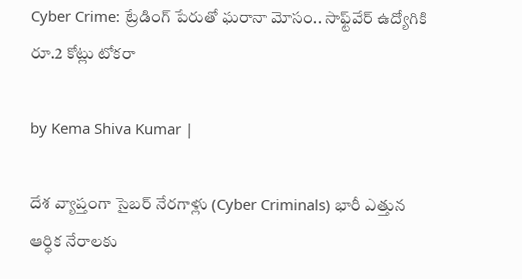Cyber Crime: ట్రేడింగ్ పేరుతో ఘరానా మోసం.. సాఫ్ట్‌వేర్ ఉద్యోగికి రూ.2 కోట్లు టోకరా

by Kema Shiva Kumar |

దేశ వ్యాప్తంగా సైబర్ నేరగాళ్లు (Cyber Criminals) భారీ ఎత్తున ఆర్ధిక నేరాలకు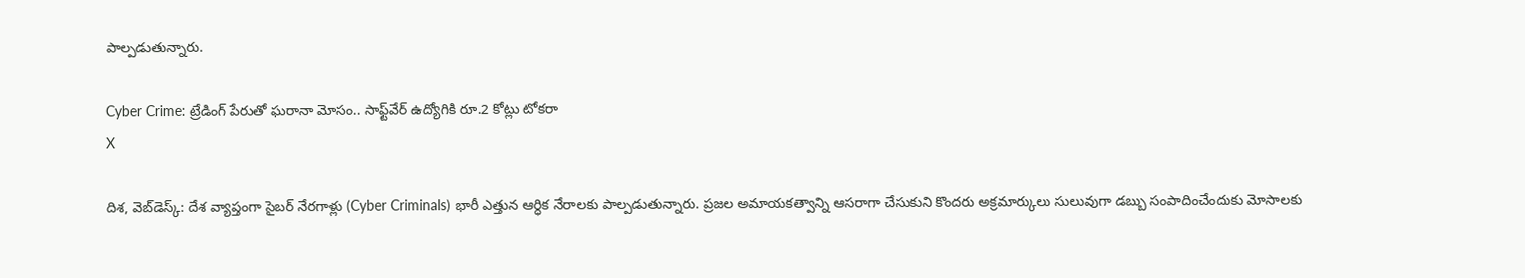పాల్పడుతున్నారు.

Cyber Crime: ట్రేడింగ్ పేరుతో ఘరానా మోసం.. సాఫ్ట్‌వేర్ ఉద్యోగికి రూ.2 కోట్లు టోకరా
X

దిశ, వెబ్‌డెస్క్: దేశ వ్యాప్తంగా సైబర్ నేరగాళ్లు (Cyber Criminals) భారీ ఎత్తున ఆర్ధిక నేరాలకు పాల్పడుతున్నారు. ప్రజల అమాయకత్వాన్ని ఆసరాగా చేసుకుని కొందరు అక్రమార్కులు సులువుగా డబ్బు సంపాదించేందుకు మోసాలకు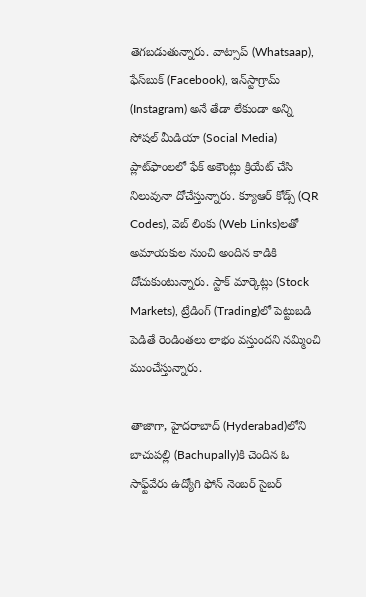తెగబడుతున్నారు. వాట్సాప్ (Whatsaap), ఫేస్‌బుక్ (Facebook), ఇన్‌స్టాగ్రామ్ (Instagram) అనే తేడా లేకుండా అన్ని సోషల్ మీడియా (Social Media) ప్లాట్‌ఫాం‌లలో ఫేక్ అకౌంట్లు క్రియేట్ చేసి నిలువునా దోచేస్తున్నారు. క్యూఆర్ కోడ్స్ (QR Codes), వెబ్ లింకు (Web Links)లతో అమాయకుల నుంచి అందిన కాడికి దోచుకుంటున్నారు. స్టాక్ మార్కెట్లు (Stock Markets), ట్రేడింగ్‌ (Trading)లో పెట్టుబడి పెడితే రెండింతలు లాభం వస్తుందని నమ్మించి ముంచేస్తున్నారు.

తాజాగా, హైదరాబాద్‌ (Hyderabad)లోని బాచుపల్లి (Bachupally)కి చెందిన ఓ సాఫ్ట్‌వేరు ఉద్యోగి ఫోన్ నెంబర్ సైబర్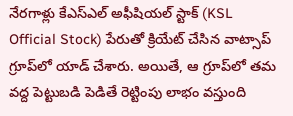నేరగాళ్లు కేఎస్ఎల్ అఫీషియల్ స్టాక్ (KSL Official Stock) పేరుతో క్రియేట్ చేసిన వాట్సాప్ గ్రూప్‌లో యాడ్ చేశారు. అయితే, ఆ గ్రూప్‌లో తమ వద్ద పెట్టుబడి పెడితే రెట్టింపు లాభం వస్తుంది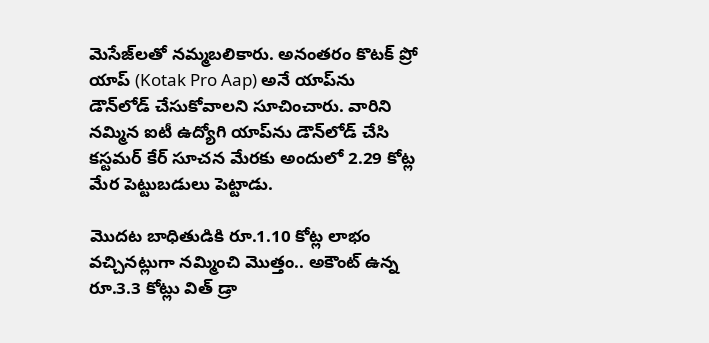మెసేజ్‌లతో నమ్మబలికారు. అనంతరం కొటక్ ప్రో యాప్‌ (Kotak Pro Aap) అనే యాప్‌ను డౌన్‌లోడ్ చేసుకోవాలని సూచించారు. వారిని నమ్మిన ఐటీ ఉద్యోగి యాప్‌ను డౌన్‌లోడ్ చేసి కస్టమర్ కేర్ సూచన మేరకు అందులో 2.29 కోట్ల మేర పెట్టుబడులు పెట్టాడు.

మొదట బాధితుడికి రూ.1.10 కోట్ల లాభం వచ్చినట్లుగా నమ్మించి మొత్తం.. అకౌంట్‌ ఉన్న రూ.3.3 కోట్లు విత్ డ్రా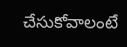చేసుకోవాలంటే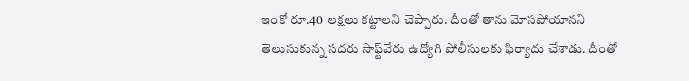ఇంకో రూ.40 లక్షలు కట్టాలని చెప్పారు. దీంతో తాను మోసపోయానని తెలుసుకున్న సదరు సాఫ్ట్‌వేరు ఉద్యోగి పోలీసులకు ఫిర్యాదు చేశాడు. దీంతో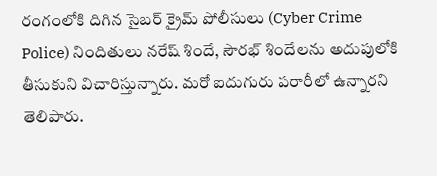రంగం‌లోకి దిగిన సైబర్ క్రైమ్ పోలీసులు (Cyber Crime Police) నిందితులు నరేష్ శిందే, సౌరభ్ శిందేలను అదుపులోకి తీసుకుని విచారిస్తున్నారు. మరో ఐదుగురు పరారీలో ఉన్నారని తెలిపారు.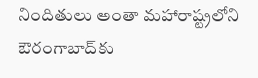నిందితులు అంతా మహారాష్ట్రలోని ఔరంగాబాద్‌కు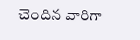చెందిన వారిగా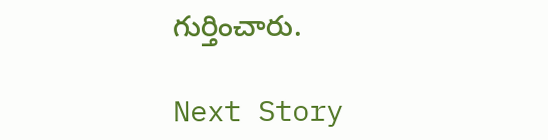గుర్తించారు.

Next Story